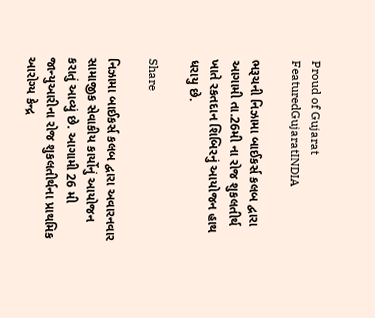Proud of Gujarat
FeaturedGujaratINDIA

ભરૂચની નિઝામા બાઈકર્સ કલબ દ્વારા આગામી તા.26મી ના રોજ શુકલતીર્થ ખાતે રકતદાન શિબિરનું આયોજન હાથ ધરાયુ છે.

Share

નિઝામા બાઈકર્સ કલબ દ્વારા અવારનવાર સામાજીક સેવાકીય કાર્યોનું આયોજન કરાતું આવ્યું છે. આગામી 26 મી જાન્યુઆરીના રોજ શુકલતીર્થના પ્રાથમિક આરોગ્ય કેન્દ્ર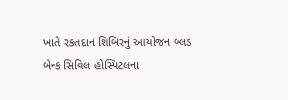ખાતે રકતદાન શિબિરનું આયોજન બ્લડ બેન્ક સિવિલ હોસ્પિટલના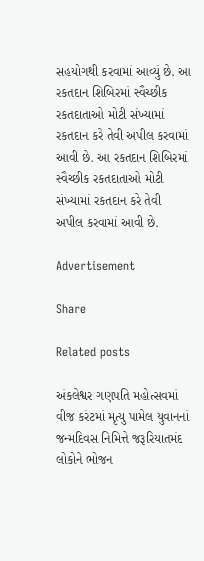સહયોગથી કરવામાં આવ્યું છે. આ રકતદાન શિબિરમાં સ્વૈચ્છીક રકતદાતાઓ મોટી સંખ્યામાં રકતદાન કરે તેવી અપીલ કરવામાં આવી છે. આ રકતદાન શિબિરમાં સ્વૈચ્છીક રકતદાતાઓ મોટી સંખ્યામાં રકતદાન કરે તેવી અપીલ કરવામાં આવી છે.

Advertisement

Share

Related posts

અંકલેશ્વર ગણપતિ મહોત્સવમાં વીજ કરંટમાં મૃત્યુ પામેલ યુવાનનાં જન્મદિવસ નિમિત્તે જરૂરિયાતમંદ લોકોને ભોજન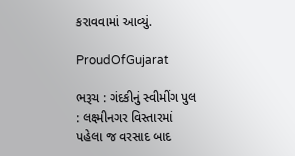કરાવવામાં આવ્યું.

ProudOfGujarat

ભરૂચ : ગંદકીનું સ્વીમીંગ પુલ : લક્ષ્મીનગર વિસ્તારમાં પહેલા જ વરસાદ બાદ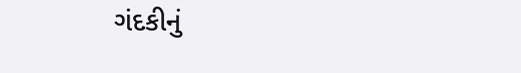ગંદકીનું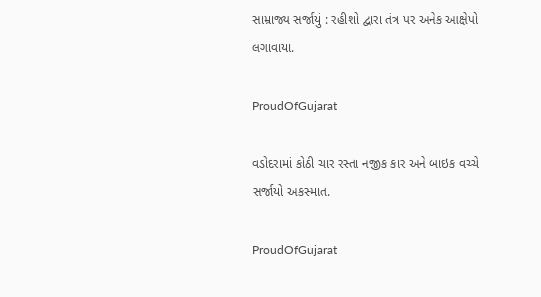સામ્રાજ્ય સર્જાયું : રહીશો દ્વારા તંત્ર પર અનેક આક્ષેપો લગાવાયા.

ProudOfGujarat

વડોદરામાં કોઠી ચાર રસ્તા નજીક કાર અને બાઇક વચ્ચે સર્જાયો અકસ્માત.

ProudOfGujarat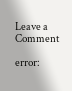Leave a Comment

error: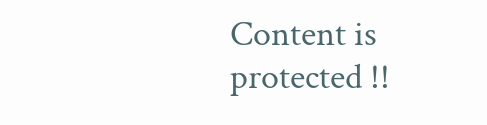Content is protected !!